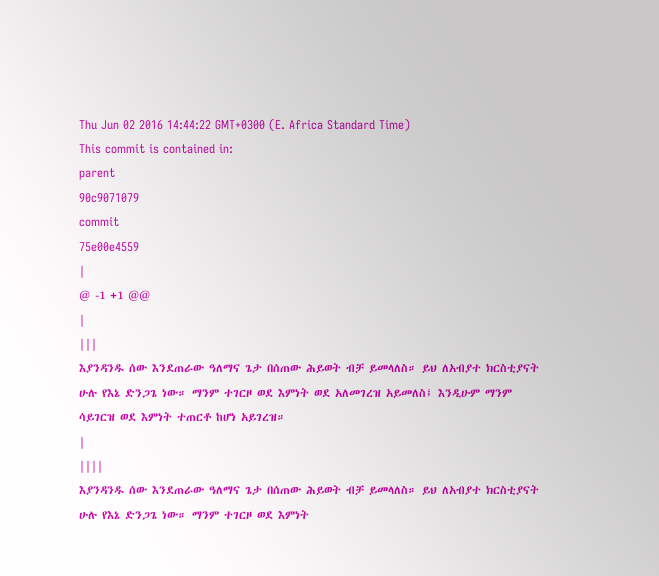Thu Jun 02 2016 14:44:22 GMT+0300 (E. Africa Standard Time)
This commit is contained in:
parent
90c9071079
commit
75e00e4559
|
@ -1 +1 @@
|
|||
እያንዳንዱ ሰው እንደጠራው ዓለማና ጌታ በሰጠው ሕይወት ብቻ ይመላለስ። ይህ ለአብያተ ክርስቲያናት ሁሉ የእኔ ድንጋጌ ነው። ማንም ተገርዞ ወደ እምነት ወደ አለመገረዝ አይመለስ፤ እንዲሁም ማንም ሳይገርዝ ወደ እምነት ተጠርቶ ከሆነ አይገረዝ።
|
||||
እያንዳንዱ ሰው እንደጠራው ዓለማና ጌታ በሰጠው ሕይወት ብቻ ይመላለስ። ይህ ለአብያተ ክርስቲያናት ሁሉ የእኔ ድንጋጌ ነው። ማንም ተገርዞ ወደ እምነት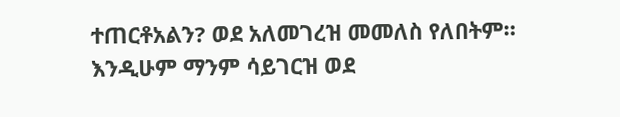ተጠርቶአልን? ወደ አለመገረዝ መመለስ የለበትም። እንዲሁም ማንም ሳይገርዝ ወደ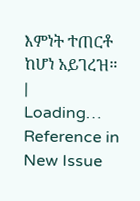እምነት ተጠርቶ ከሆነ አይገረዝ።
|
Loading…
Reference in New Issue